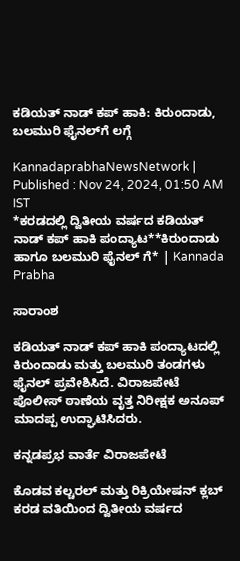ಕಡಿಯತ್ ನಾಡ್ ಕಪ್ ಹಾಕಿ: ಕಿರುಂದಾಡು, ಬಲಮುರಿ ಫೈನಲ್‌ಗೆ ಲಗ್ಗೆ

KannadaprabhaNewsNetwork |
Published : Nov 24, 2024, 01:50 AM IST
*ಕರಡದಲ್ಲಿ ದ್ವಿತೀಯ ವರ್ಷದ ಕಡಿಯತ್ ನಾಡ್ ಕಪ್ ಹಾಕಿ ಪಂದ್ಯಾಟ**ಕಿರುಂದಾಡು ಹಾಗೂ ಬಲಮುರಿ ಫೈನಲ್ ಗೆ* | Kannada Prabha

ಸಾರಾಂಶ

ಕಡಿಯತ್‌ ನಾಡ್‌ ಕಪ್‌ ಹಾಕಿ ಪಂದ್ಯಾಟದಲ್ಲಿ ಕಿರುಂದಾಡು ಮತ್ತು ಬಲಮುರಿ ತಂಡಗಳು ಫೈನಲ್‌ ಪ್ರವೇಶಿಸಿದೆ. ವಿರಾಜಪೇಟೆ ಪೊಲೀಸ್‌ ಠಾಣೆಯ ವೃತ್ತ ನಿರೀಕ್ಷಕ ಅನೂಪ್‌ ಮಾದಪ್ಪ ಉದ್ಘಾಟಿಸಿದರು.

ಕನ್ನಡಪ್ರಭ ವಾರ್ತೆ ವಿರಾಜಪೇಟೆ

ಕೊಡವ ಕಲ್ಚರಲ್ ಮತ್ತು ರಿಕ್ರಿಯೇಷನ್ ಕ್ಲಬ್ ಕರಡ ವತಿಯಿಂದ ದ್ವಿತೀಯ ವರ್ಷದ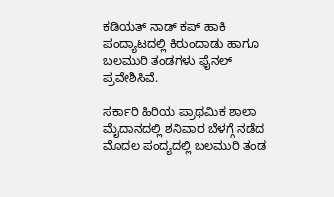ಕಡಿಯತ್ ನಾಡ್ ಕಪ್ ಹಾಕಿ ಪಂದ್ಯಾಟದಲ್ಲಿ ಕಿರುಂದಾಡು ಹಾಗೂ ಬಲಮುರಿ ತಂಡಗಳು ಫೈನಲ್‌ ಪ್ರವೇಶಿಸಿವೆ.

ಸರ್ಕಾರಿ ಹಿರಿಯ ಪ್ರಾಥಮಿಕ ಶಾಲಾ ಮೈದಾನದಲ್ಲಿ ಶನಿವಾರ ಬೆಳಗ್ಗೆ ನಡೆದ ಮೊದಲ ಪಂದ್ಯದಲ್ಲಿ ಬಲಮುರಿ ತಂಡ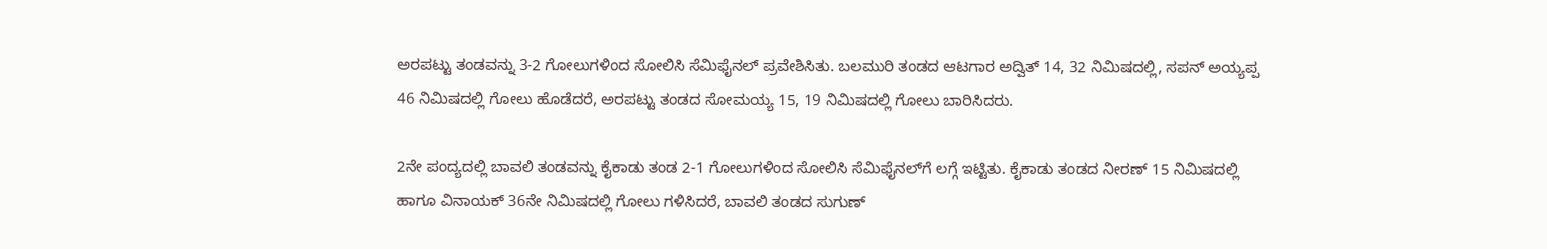ಅರಪಟ್ಟು ತಂಡವನ್ನು 3-2 ಗೋಲುಗಳಿಂದ ಸೋಲಿಸಿ ಸೆಮಿಫೈನಲ್ ಪ್ರವೇಶಿಸಿತು. ಬಲಮುರಿ ತಂಡದ ಆಟಗಾರ ಅದ್ವಿತ್ 14, 32 ನಿಮಿಷದಲ್ಲಿ, ಸಪನ್ ಅಯ್ಯಪ್ಪ 46 ನಿಮಿಷದಲ್ಲಿ ಗೋಲು ಹೊಡೆದರೆ, ಅರಪಟ್ಟು ತಂಡದ ಸೋಮಯ್ಯ 15, 19 ನಿಮಿಷದಲ್ಲಿ ಗೋಲು ಬಾರಿಸಿದರು.

2ನೇ ಪಂದ್ಯದಲ್ಲಿ ಬಾವಲಿ ತಂಡವನ್ನು ಕೈಕಾಡು ತಂಡ 2-1 ಗೋಲುಗಳಿಂದ ಸೋಲಿಸಿ ಸೆಮಿಫೈನಲ್‌ಗೆ ಲಗ್ಗೆ ಇಟ್ಟಿತು. ಕೈಕಾಡು ತಂಡದ ನೀರಣ್ 15 ನಿಮಿಷದಲ್ಲಿ ಹಾಗೂ ವಿನಾಯಕ್ 36ನೇ ನಿಮಿಷದಲ್ಲಿ ಗೋಲು ಗಳಿಸಿದರೆ, ಬಾವಲಿ ತಂಡದ ಸುಗುಣ್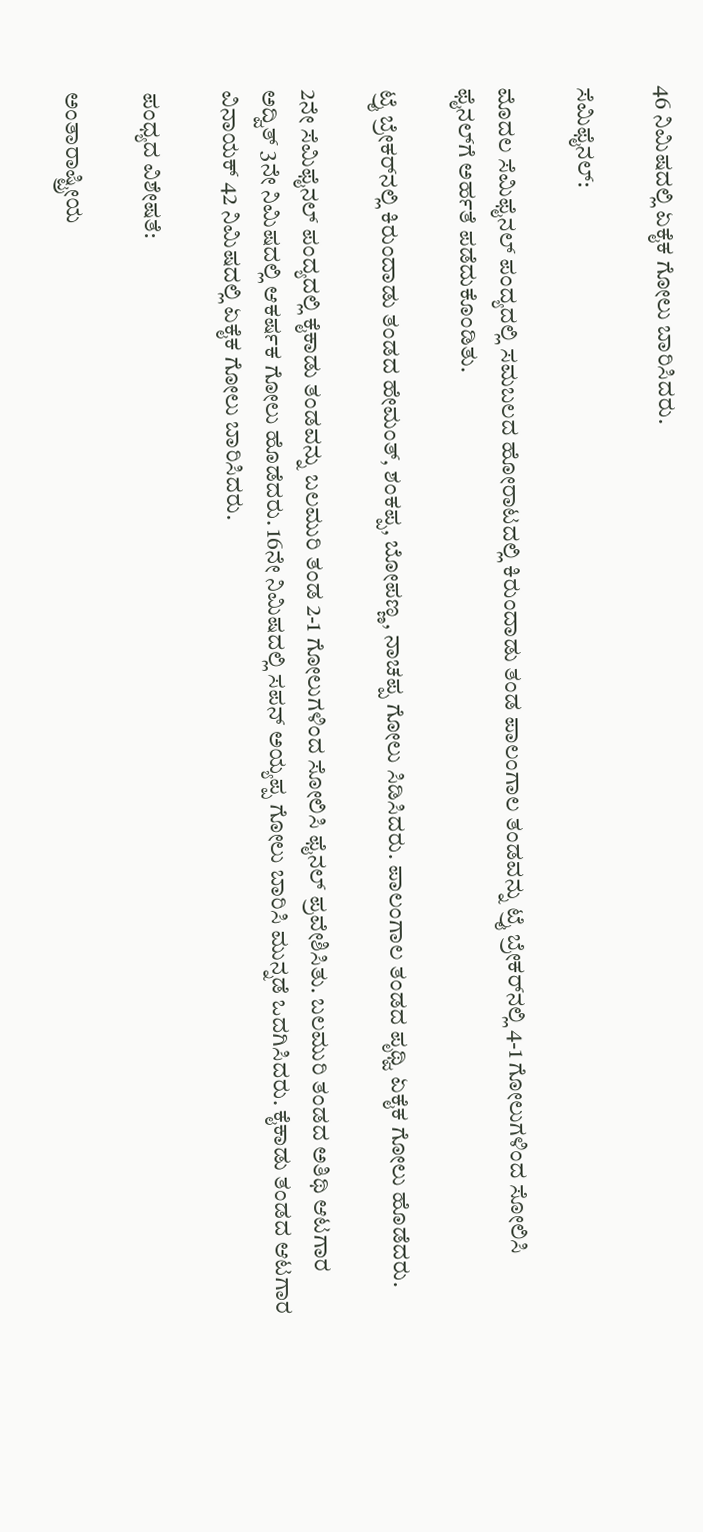46 ನಿಮಿಷದಲ್ಲಿ ಏಕೈಕ ಗೋಲು ಬಾರಿಸಿದರು.

ಸೆಮಿಫೈನಲ್:

ಮೊದಲ ಸೆಮಿಫೈನಲ್ ಪಂದ್ಯದಲ್ಲಿ ಸಮಬಲದ ಹೋರಾಟದಲ್ಲಿ ಕಿರುಂದಾಡು ತಂಡ ಪಾಲಂಗಾಲ ತಂಡವನ್ನು ಟ್ರೈ ಬ್ರೇಕರ್‌ನಲ್ಲಿ 4-1 ಗೋಲುಗಳಿಂದ ಸೋಲಿಸಿ ಫೈನಲ್‌ಗೆ ಅರ್ಹತೆ ಪಡೆದುಕೊಂಡಿತು.

ಟ್ರೈ ಬ್ರೇಕರ್‌ನಲ್ಲಿ ಕಿರುಂದಾಡು ತಂಡದ ಹೇಮಂತ್, ಶಂಕಪ್ಪ, ಬೋಪಣ್ಣ, ನಾಚಪ್ಪ ಗೋಲು ಸಿಡಿಸಿದರು. ಪಾಲಂಗಾಲ ತಂಡದ ಪೃಥ್ವಿ ಏಕೈಕ ಗೋಲು ಹೊಡೆದರು.

2ನೇ ಸೆಮಿಫೈನಲ್ ಪಂದ್ಯದಲ್ಲಿ ಕೈಕಾಡು ತಂಡವನ್ನು ಬಲಮುರಿ ತಂಡ 2-1 ಗೋಲುಗಳಿಂದ ಸೋಲಿಸಿ ಫೈನಲ್ ಪ್ರವೇಶಿಸಿತು. ಬಲಮುರಿ ತಂಡದ ಅತಿಥಿ ಆಟಗಾರ ಅದ್ವಿತ್ 3ನೇ ನಿಮಿಷದಲ್ಲಿ ಆಕರ್ಷಕ ಗೋಲು ಹೊಡೆದರು. 16ನೇ ನಿಮಿಷದಲ್ಲಿ ಸಪನ್ ಅಯ್ಯಪ್ಪ ಗೋಲು ಬಾರಿಸಿ ಮುನ್ನಡೆ ಒದಗಿಸಿದರು. ಕೈಕಾಡು ತಂಡದ ಆಟಗಾರ ವಿನಾಯಕ್ 42 ನಿಮಿಷದಲ್ಲಿ ಏಕೈಕ ಗೋಲು ಬಾರಿಸಿದರು.

ಪಂಧ್ಯದ ವಿಶೇಷತೆ:

ಅಂತಾರಾಷ್ಟ್ರೀಯ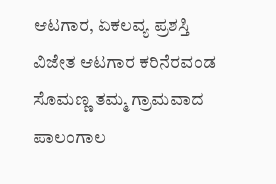ಆಟಗಾರ, ಏಕಲವ್ಯ ಪ್ರಶಸ್ತಿ ವಿಜೇತ ಆಟಗಾರ ಕರಿನೆರವಂಡ ಸೊಮಣ್ಣ ತಮ್ಮ ಗ್ರಾಮವಾದ ಪಾಲಂಗಾಲ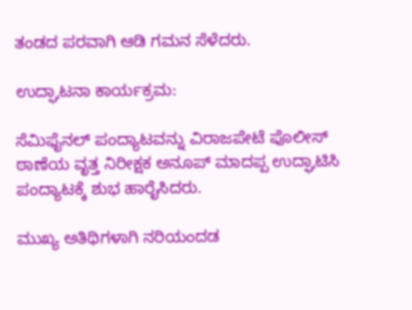ತಂಡದ ಪರವಾಗಿ ಆಡಿ ಗಮನ ಸೆಳೆದರು.

ಉದ್ಘಾಟನಾ ಕಾರ್ಯಕ್ರಮ:

ಸೆಮಿಫೈನಲ್ ಪಂದ್ಯಾಟವನ್ನು ವಿರಾಜಪೇಟೆ ಪೊಲೀಸ್ ಠಾಣೆಯ ವೃತ್ತ ನಿರೀಕ್ಷಕ ಅನೂಪ್ ಮಾದಪ್ಪ ಉದ್ಘಾಟಿಸಿ ಪಂದ್ಯಾಟಕ್ಕೆ ಶುಭ ಹಾರೈಸಿದರು.

ಮುಖ್ಯ ಅತಿಥಿಗಳಾಗಿ ನರಿಯಂದಡ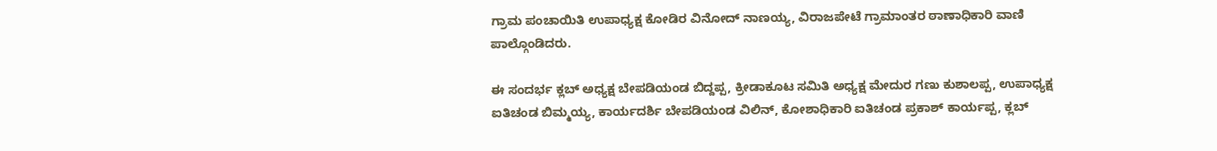ಗ್ರಾಮ ಪಂಚಾಯಿತಿ ಉಪಾಧ್ಯಕ್ಷ ಕೋಡಿರ ವಿನೋದ್ ನಾಣಯ್ಯ, ವಿರಾಜಪೇಟೆ ಗ್ರಾಮಾಂತರ ಠಾಣಾಧಿಕಾರಿ ವಾಣಿ ಪಾಲ್ಗೊಂಡಿದರು.

ಈ ಸಂದರ್ಭ ಕ್ಲಬ್ ಅಧ್ಯಕ್ಷ ಬೇಪಡಿಯಂಡ ಬಿದ್ದಪ್ಪ, ಕ್ರೀಡಾಕೂಟ ಸಮಿತಿ ಅಧ್ಯಕ್ಷ ಮೇದುರ ಗಣು ಕುಶಾಲಪ್ಪ, ಉಪಾಧ್ಯಕ್ಷ ಐತಿಚಂಡ ಬಿಮ್ಮಯ್ಯ, ಕಾರ್ಯದರ್ಶಿ ಬೇಪಡಿಯಂಡ ವಿಲಿನ್, ಕೋಶಾಧಿಕಾರಿ ಐತಿಚಂಡ ಪ್ರಕಾಶ್ ಕಾರ್ಯಪ್ಪ, ಕ್ಲಬ್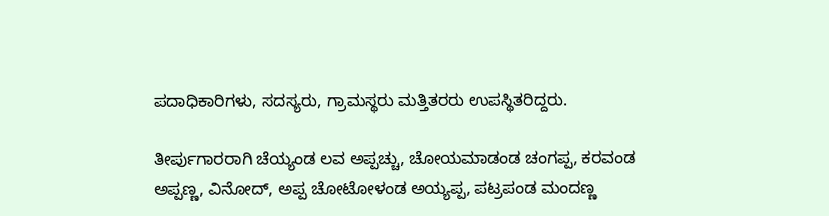ಪದಾಧಿಕಾರಿಗಳು, ಸದಸ್ಯರು, ಗ್ರಾಮಸ್ಥರು ಮತ್ತಿತರರು ಉಪಸ್ಥಿತರಿದ್ದರು.

ತೀರ್ಪುಗಾರರಾಗಿ ಚೆಯ್ಯಂಡ ಲವ ಅಪ್ಪಚ್ಚು, ಚೋಯಮಾಡಂಡ ಚಂಗಪ್ಪ, ಕರವಂಡ ಅಪ್ಪಣ್ಣ, ವಿನೋದ್, ಅಪ್ಪ ಚೋಟೋಳಂಡ ಅಯ್ಯಪ್ಪ, ಪಟ್ರಪಂಡ ಮಂದಣ್ಣ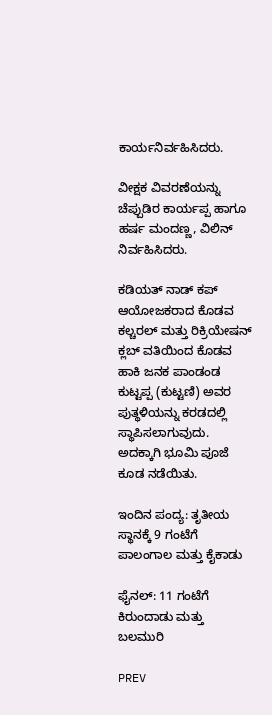ಕಾರ್ಯನಿರ್ವಹಿಸಿದರು.

ವೀಕ್ಷಕ ವಿವರಣೆಯನ್ನು ಚೆಪ್ಪುಡಿರ ಕಾರ್ಯಪ್ಪ ಹಾಗೂ ಹರ್ಷ ಮಂದಣ್ಣ, ವಿಲಿನ್ ನಿರ್ವಹಿಸಿದರು.

ಕಡಿಯತ್ ನಾಡ್ ಕಪ್ ಆಯೋಜಕರಾದ ಕೊಡವ ಕಲ್ಚರಲ್ ಮತ್ತು ರಿಕ್ರಿಯೇಷನ್ ಕ್ಲಬ್ ವತಿಯಿಂದ ಕೊಡವ ಹಾಕಿ ಜನಕ ಪಾಂಡಂಡ ಕುಟ್ಟಪ್ಪ (ಕುಟ್ಟಣಿ) ಅವರ ಪುತ್ಥಳಿಯನ್ನು ಕರಡದಲ್ಲಿ ಸ್ಥಾಪಿಸಲಾಗುವುದು. ಅದಕ್ಕಾಗಿ ಭೂಮಿ ಪೂಜೆ ಕೂಡ ನಡೆಯಿತು.

ಇಂದಿನ ಪಂದ್ಯ: ತೃತೀಯ ಸ್ಥಾನಕ್ಕೆ 9 ಗಂಟೆಗೆ ಪಾಲಂಗಾಲ ಮತ್ತು ಕೈಕಾಡು

ಫೈನಲ್: 11 ಗಂಟೆಗೆ ಕಿರುಂದಾಡು ಮತ್ತು ಬಲಮುರಿ

PREV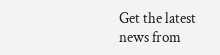Get the latest news from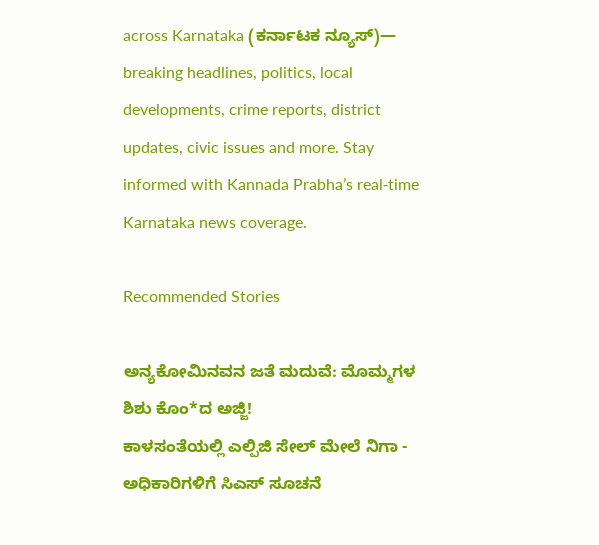across Karnataka (ಕರ್ನಾಟಕ ನ್ಯೂಸ್)— breaking headlines, politics, local developments, crime reports, district updates, civic issues and more. Stay informed with Kannada Prabha’s real‑time Karnataka news coverage.

Recommended Stories

ಅನ್ಯಕೋಮಿನವನ ಜತೆ ಮದುವೆ: ಮೊಮ್ಮಗಳ ಶಿಶು ಕೊಂ*ದ ಅಜ್ಜಿ!
ಕಾಳಸಂತೆಯಲ್ಲಿ ಎಲ್ಪಿಜಿ ಸೇಲ್‌ ಮೇಲೆ ನಿಗಾ - ಅಧಿಕಾರಿಗಳಿಗೆ ಸಿಎಸ್‌ ಸೂಚನೆ